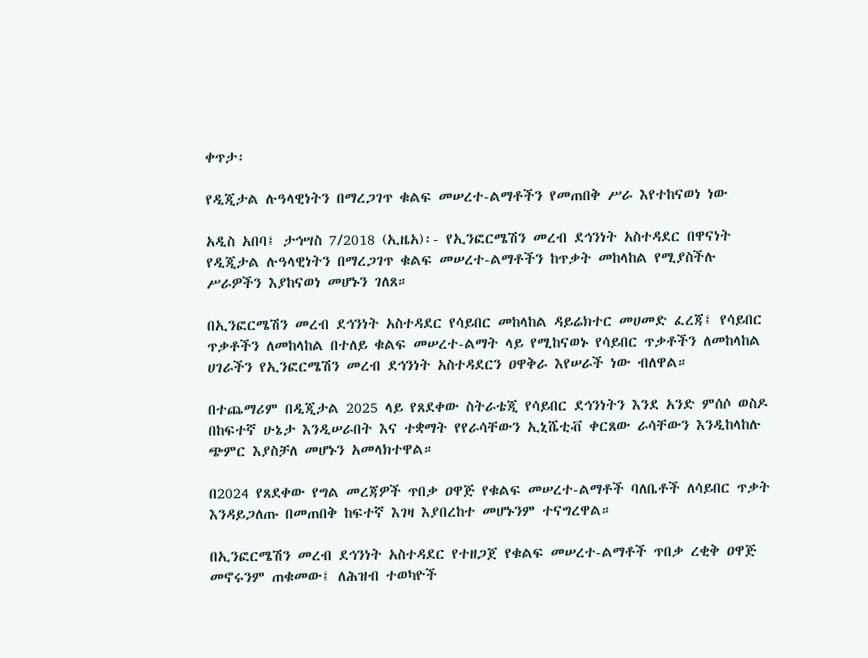ቀጥታ፡

የዲጂታል ሉዓላዊነትን በማረጋገጥ ቁልፍ መሠረተ-ልማቶችን የመጠበቅ ሥራ እየተከናወነ ነው

አዲስ አበባ፤ ታኅሣስ 7/2018 (ኢዜአ)፡- የኢንፎርሜሽን መረብ ደኅንነት አስተዳደር በዋናነት የዲጂታል ሉዓላዊነትን በማረጋገጥ ቁልፍ መሠረተ-ልማቶችን ከጥቃት መከላከል የሚያስችሉ ሥራዎችን እያከናወነ መሆኑን ገለጸ።

በኢንፎርሜሽን መረብ ደኅንነት አስተዳደር የሳይበር መከላከል ዳይሬክተር መሀመድ ፈረጃ፤ የሳይበር ጥቃቶችን ለመከላከል በተለይ ቁልፍ መሠረተ-ልማት ላይ የሚከናወኑ የሳይበር ጥቃቶችን ለመከላከል ሀገራችን የኢንፎርሜሽን መረብ ደኅንነት አስተዳደርን ዐዋቅራ እየሠራች ነው ብለዋል።

በተጨማሪም በዲጂታል 2025 ላይ የጸደቀው ስትራቴጂ የሳይበር ደኅንነትን እንደ አንድ ምሰሶ ወስዶ በከፍተኛ ሁኔታ እንዲሠራበት እና ተቋማት የየራሳቸውን ኢኒሼቲቭ ቀርጸው ራሳቸውን እንዲከላከሉ ጭምር እያስቻለ መሆኑን አመላክተዋል።

በ2024 የጸደቀው የግል መረጃዎች ጥበቃ ዐዋጅ የቁልፍ መሠረተ-ልማቶች ባለቤቶች ለሳይበር ጥቃት እንዳይጋለጡ በመጠበቅ ከፍተኛ እገዛ እያበረከተ መሆኑንም ተናግረዋል።

በኢንፎርሜሽን መረብ ደኅንነት አስተዳደር የተዘጋጀ የቁልፍ መሠረተ-ልማቶች ጥበቃ ረቂቅ ዐዋጅ መኖሩንም ጠቁመው፤ ለሕዝብ ተወካዮች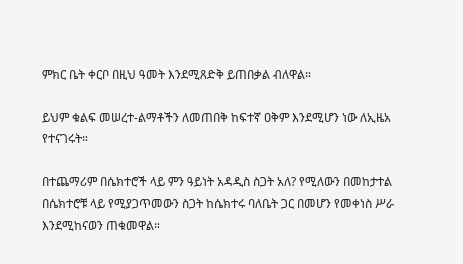ምክር ቤት ቀርቦ በዚህ ዓመት እንደሚጸድቅ ይጠበቃል ብለዋል።

ይህም ቁልፍ መሠረተ-ልማቶችን ለመጠበቅ ከፍተኛ ዐቅም እንደሚሆን ነው ለኢዜአ የተናገሩት።

በተጨማሪም በሴክተሮች ላይ ምን ዓይነት አዳዲስ ስጋት አለ? የሚለውን በመከታተል በሴክተሮቹ ላይ የሚያጋጥመውን ስጋት ከሴክተሩ ባለቤት ጋር በመሆን የመቀነስ ሥራ እንደሚከናወን ጠቁመዋል።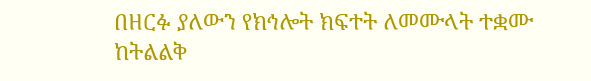በዘርፉ ያለውን የክኅሎት ክፍተት ለመሙላት ተቋሙ ከትልልቅ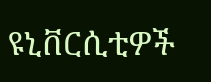ዩኒቨርሲቲዎች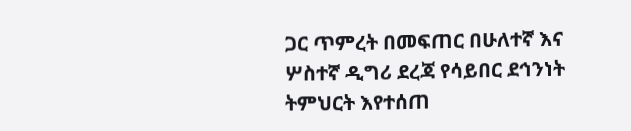ጋር ጥምረት በመፍጠር በሁለተኛ እና ሦስተኛ ዲግሪ ደረጃ የሳይበር ደኅንነት ትምህርት እየተሰጠ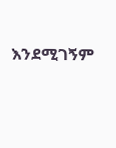እንደሚገኝም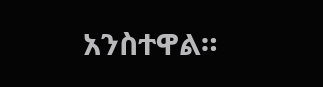አንስተዋል።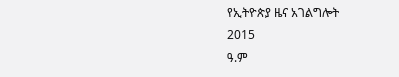የኢትዮጵያ ዜና አገልግሎት
2015
ዓ.ም